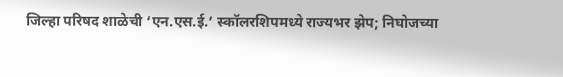जिल्हा परिषद शाळेची ‘एन.एस.ई.’ स्कॉलरशिपमध्ये राज्यभर झेप; निघोजच्या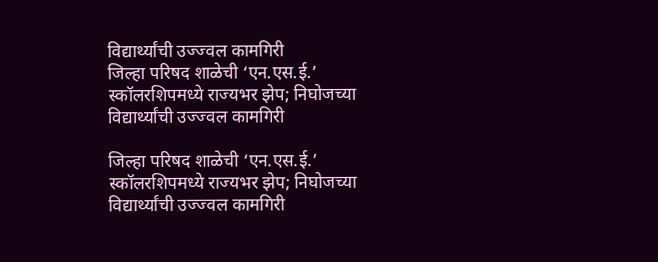विद्यार्थ्यांची उज्ज्वल कामगिरी
जिल्हा परिषद शाळेची ‘एन.एस.ई.’ स्कॉलरशिपमध्ये राज्यभर झेप; निघोजच्या विद्यार्थ्यांची उज्ज्वल कामगिरी

जिल्हा परिषद शाळेची ‘एन.एस.ई.’ स्कॉलरशिपमध्ये राज्यभर झेप; निघोजच्या विद्यार्थ्यांची उज्ज्वल कामगिरी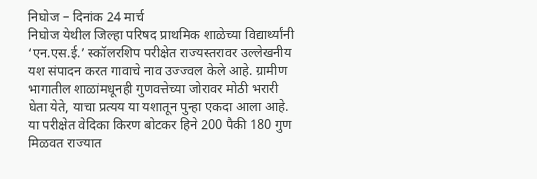निघोज – दिनांक 24 मार्च
निघोज येथील जिल्हा परिषद प्राथमिक शाळेच्या विद्यार्थ्यांनी ‘एन.एस.ई.’ स्कॉलरशिप परीक्षेत राज्यस्तरावर उल्लेखनीय यश संपादन करत गावाचे नाव उज्ज्वल केले आहे. ग्रामीण भागातील शाळांमधूनही गुणवत्तेच्या जोरावर मोठी भरारी घेता येते, याचा प्रत्यय या यशातून पुन्हा एकदा आला आहे.
या परीक्षेत वेदिका किरण बोटकर हिने 200 पैकी 180 गुण मिळवत राज्यात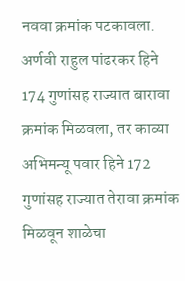नववा क्रमांक पटकावला. अर्णवी राहुल पांढरकर हिने 174 गुणांसह राज्यात बारावा क्रमांक मिळवला, तर काव्या अभिमन्यू पवार हिने 172 गुणांसह राज्यात तेरावा क्रमांक मिळवून शाळेचा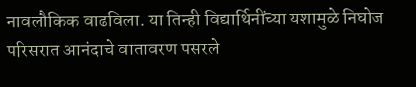नावलौकिक वाढविला. या तिन्ही विद्यार्थिनींच्या यशामुळे निघोज परिसरात आनंदाचे वातावरण पसरले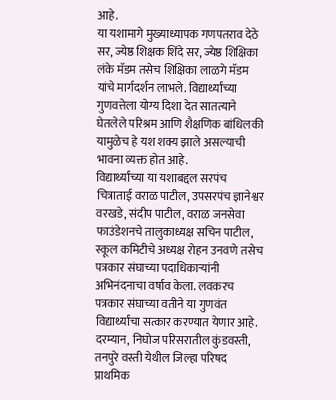आहे.
या यशामागे मुख्याध्यापक गणपतराव देठे सर, ज्येष्ठ शिक्षक शिंदे सर, ज्येष्ठ शिक्षिका लंके मॅडम तसेच शिक्षिका लाळगे मॅडम यांचे मार्गदर्शन लाभले. विद्यार्थ्यांच्या गुणवत्तेला योग्य दिशा देत सातत्याने घेतलेले परिश्रम आणि शैक्षणिक बांधिलकी यामुळेच हे यश शक्य झाले असल्याची भावना व्यक्त होत आहे.
विद्यार्थ्यांच्या या यशाबद्दल सरपंच चित्राताई वराळ पाटील, उपसरपंच ज्ञानेश्वर वरखडे, संदीप पाटील, वराळ जनसेवा फाउंडेशनचे तालुकाध्यक्ष सचिन पाटील, स्कूल कमिटीचे अध्यक्ष रोहन उनवणे तसेच पत्रकार संघाच्या पदाधिकाऱ्यांनी अभिनंदनाचा वर्षाव केला. लवकरच पत्रकार संघाच्या वतीने या गुणवंत विद्यार्थ्यांचा सत्कार करण्यात येणार आहे.
दरम्यान, निघोज परिसरातील कुंडवस्ती, तनपुरे वस्ती येथील जिल्हा परिषद प्राथमिक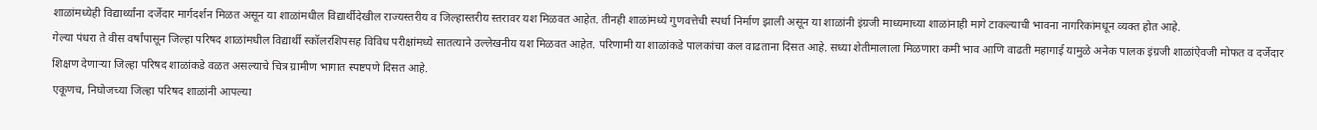शाळांमध्येही विद्यार्थ्यांना दर्जेदार मार्गदर्शन मिळत असून या शाळांमधील विद्यार्थीदेखील राज्यस्तरीय व जिल्हास्तरीय स्तरावर यश मिळवत आहेत. तीनही शाळांमध्ये गुणवत्तेची स्पर्धा निर्माण झाली असून या शाळांनी इंग्रजी माध्यमाच्या शाळांनाही मागे टाकल्याची भावना नागरिकांमधून व्यक्त होत आहे.
गेल्या पंधरा ते वीस वर्षांपासून जिल्हा परिषद शाळांमधील विद्यार्थी स्कॉलरशिपसह विविध परीक्षांमध्ये सातत्याने उल्लेखनीय यश मिळवत आहेत. परिणामी या शाळांकडे पालकांचा कल वाढताना दिसत आहे. सध्या शेतीमालाला मिळणारा कमी भाव आणि वाढती महागाई यामुळे अनेक पालक इंग्रजी शाळांऐवजी मोफत व दर्जेदार शिक्षण देणाऱ्या जिल्हा परिषद शाळांकडे वळत असल्याचे चित्र ग्रामीण भागात स्पष्टपणे दिसत आहे.
एकूणच, निघोजच्या जिल्हा परिषद शाळांनी आपल्या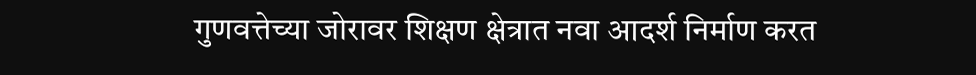गुणवत्तेच्या जोरावर शिक्षण क्षेत्रात नवा आदर्श निर्माण करत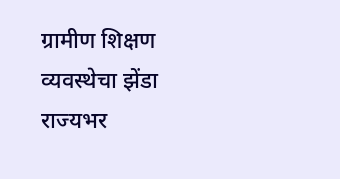ग्रामीण शिक्षण व्यवस्थेचा झेंडा राज्यभर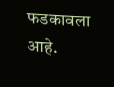फडकावला आहे.